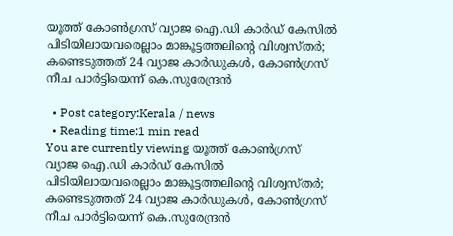യൂത്ത് കോൺഗ്രസ്‌ വ്യാജ ഐ.ഡി കാർഡ് കേസിൽ പിടിയിലായവരെല്ലാം മാങ്കൂട്ടത്തലിൻ്റെ വിശ്വസ്തർ; കണ്ടെടുത്തത് 24 വ്യാജ കാർഡുകൾ, കോൺഗ്രസ് നീച പാർട്ടിയെന്ന് കെ.സുരേന്ദ്രൻ

  • Post category:Kerala / news
  • Reading time:1 min read
You are currently viewing യൂത്ത് കോൺഗ്രസ്‌ വ്യാജ ഐ.ഡി കാർഡ് കേസിൽ പിടിയിലായവരെല്ലാം മാങ്കൂട്ടത്തലിൻ്റെ വിശ്വസ്തർ; കണ്ടെടുത്തത് 24 വ്യാജ കാർഡുകൾ, കോൺഗ്രസ് നീച പാർട്ടിയെന്ന് കെ.സുരേന്ദ്രൻ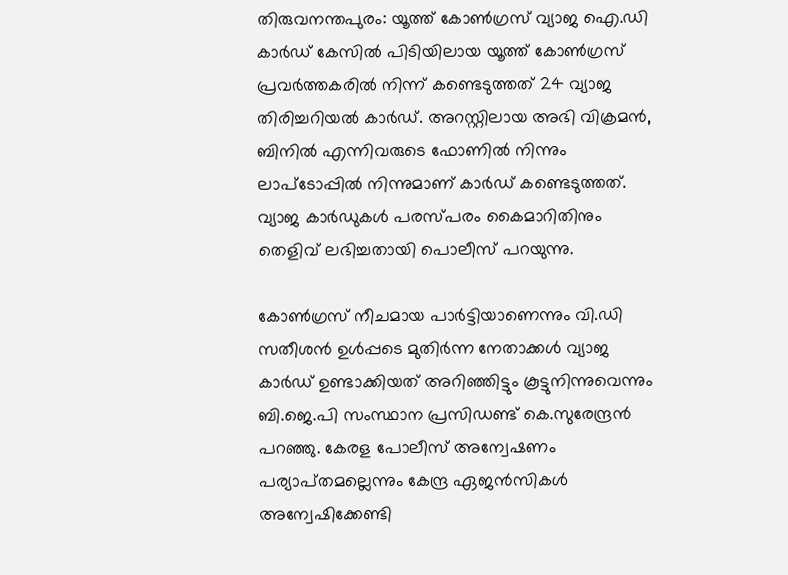തിരുവനന്തപുരം: യൂത്ത് കോൺഗ്രസ് വ്യാജ ഐ.ഡി കാർഡ് കേസിൽ പിടിയിലായ യൂത്ത് കോൺഗ്രസ് പ്രവർത്തകരിൽ നിന്ന് കണ്ടെടുത്തത് 24 വ്യാജ തിരിച്ചറിയൽ കാർഡ്. അറസ്റ്റിലായ അഭി വിക്രമൻ, ബിനിൽ എന്നിവരുടെ ഫോണിൽ നിന്നും ലാപ്ടോപ്പിൽ നിന്നുമാണ് കാർഡ് കണ്ടെടുത്തത്. വ്യാജ കാർഡുകൾ പരസ്പരം കൈമാറിതിനും തെളിവ് ലഭിച്ചതായി പൊലീസ് പറയുന്നു.

കോൺഗ്രസ് നീചമായ പാർട്ടിയാണെന്നും വി.ഡി സതീശൻ ഉൾപ്പടെ മുതിർന്ന നേതാക്കൾ വ്യാജ കാർഡ് ഉണ്ടാക്കിയത് അറിഞ്ഞിട്ടും കൂട്ടുനിന്നുവെന്നും ബി.ജെ.പി സംസ്ഥാന പ്രസിഡണ്ട് കെ.സുരേന്ദ്രൻ പറഞ്ഞു. കേരള പോലീസ് അന്വേഷണം പര്യാപ്‌തമല്ലെന്നും കേന്ദ്ര ഏജൻസികൾ അന്വേഷിക്കേണ്ടി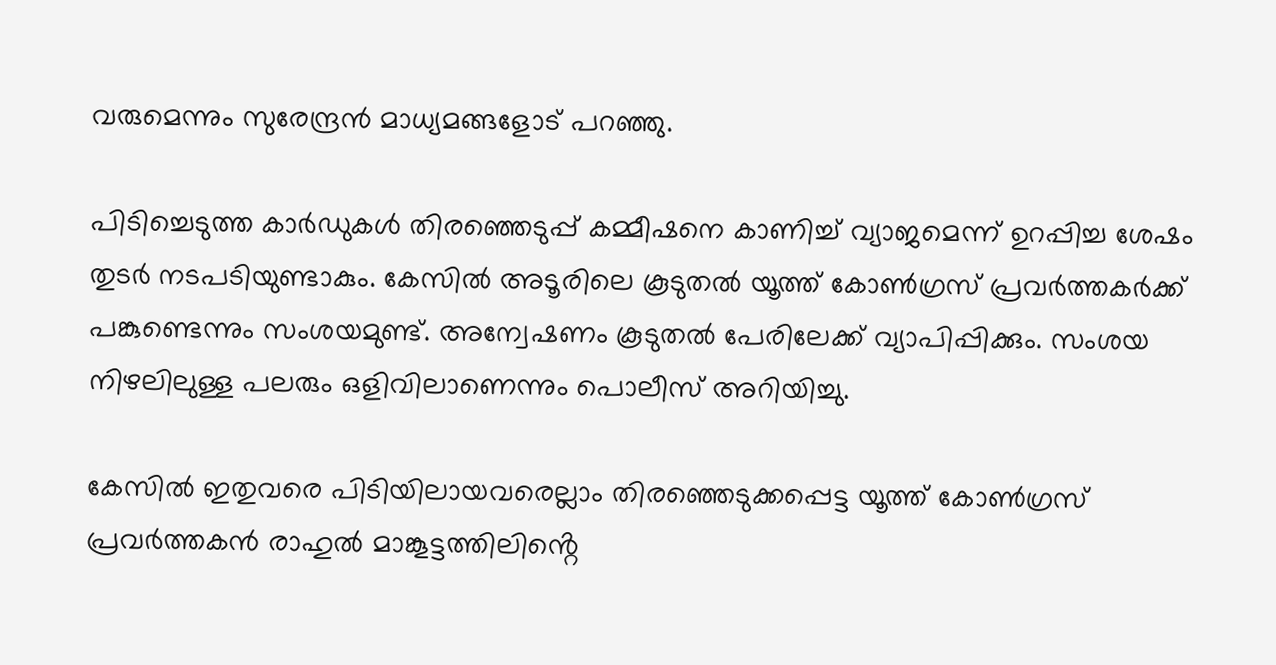വരുമെന്നും സുരേന്ദ്രൻ മാധ്യമങ്ങളോട് പറഞ്ഞു.

പിടിച്ചെടുത്ത കാർഡുകൾ തിരഞ്ഞെടുപ്പ് കമ്മീഷനെ കാണിച്ച് വ്യാജമെന്ന് ഉറപ്പിച്ച ശേഷം തുടർ നടപടിയുണ്ടാകും. കേസിൽ അടൂരിലെ കൂടുതൽ യൂത്ത് കോൺഗ്രസ് പ്രവർത്തകർക്ക് പങ്കുണ്ടെന്നും സംശയമുണ്ട്. അന്വേഷണം കൂടുതൽ പേരിലേക്ക് വ്യാപിപ്പിക്കും. സംശയ നിഴലിലുള്ള പലരും ഒളിവിലാണെന്നും പൊലീസ് അറിയിച്ചു.

കേസിൽ ഇതുവരെ പിടിയിലായവരെല്ലാം തിരഞ്ഞെടുക്കപ്പെട്ട യൂത്ത് കോൺഗ്രസ് പ്രവർത്തകൻ രാഹുൽ മാങ്കൂട്ടത്തിലിൻ്റെ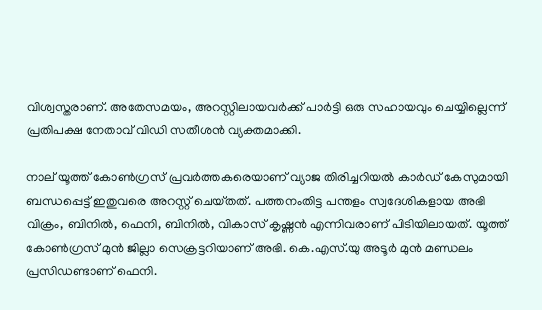വിശ്വസ്തരാണ്. അതേസമയം, അറസ്റ്റിലായവർക്ക് പാർട്ടി ഒരു സഹായവും ചെയ്യില്ലെന്ന് പ്രതിപക്ഷ നേതാവ് വിഡി സതീശൻ വ്യക്തമാക്കി.

നാല് യൂത്ത് കോൺഗ്രസ് പ്രവർത്തകരെയാണ് വ്യാജ തിരിച്ചറിയൽ കാർഡ് കേസുമായി ബന്ധപ്പെട്ട് ഇതുവരെ അറസ്റ്റ് ചെയ്‌തത്. പത്തനംതിട്ട പന്തളം സ്വദേശികളായ അഭി വിക്രം, ബിനിൽ, ഫെനി, ബിനിൽ, വികാസ് കൃഷ്ണൻ എന്നിവരാണ് പിടിയിലായത്. യൂത്ത് കോൺഗ്രസ് മുൻ ജില്ലാ സെക്രട്ടറിയാണ് അഭി. കെ.എസ്.യു അടൂർ മുൻ മണ്ഡലം പ്രസിഡണ്ടാണ് ഫെനി.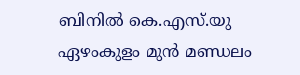ബിനിൽ കെ.എസ്.യു ഏഴംകുളം മുൻ മണ്ഡലം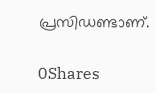പ്രസിഡണ്ടാണ്.

0Shares